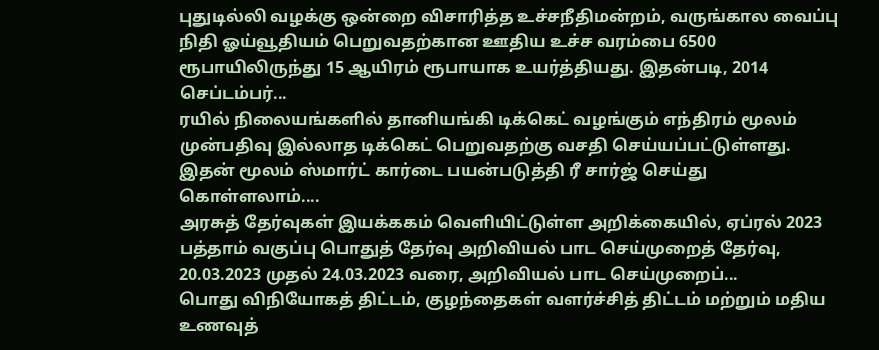புதுடில்லி வழக்கு ஒன்றை விசாரித்த உச்சநீதிமன்றம், வருங்கால வைப்பு நிதி ஓய்வூதியம் பெறுவதற்கான ஊதிய உச்ச வரம்பை 6500 ரூபாயிலிருந்து 15 ஆயிரம் ரூபாயாக உயர்த்தியது. இதன்படி, 2014 செப்டம்பர்...
ரயில் நிலையங்களில் தானியங்கி டிக்கெட் வழங்கும் எந்திரம் மூலம் முன்பதிவு இல்லாத டிக்கெட் பெறுவதற்கு வசதி செய்யப்பட்டுள்ளது. இதன் மூலம் ஸ்மார்ட் கார்டை பயன்படுத்தி ரீ சார்ஜ் செய்து கொள்ளலாம்....
அரசுத் தேர்வுகள் இயக்ககம் வெளியிட்டுள்ள அறிக்கையில், ஏப்ரல் 2023 பத்தாம் வகுப்பு பொதுத் தேர்வு அறிவியல் பாட செய்முறைத் தேர்வு, 20.03.2023 முதல் 24.03.2023 வரை, அறிவியல் பாட செய்முறைப்...
பொது விநியோகத் திட்டம், குழந்தைகள் வளர்ச்சித் திட்டம் மற்றும் மதிய உணவுத்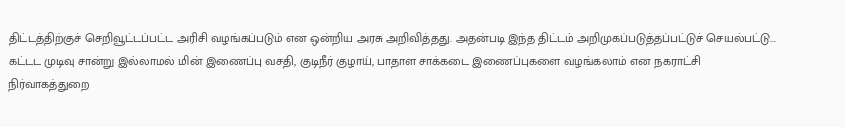திட்டத்திற்குச் செறிவூட்டப்பட்ட அரிசி வழங்கப்படும் என ஒன்றிய அரசு அறிவித்தது. அதன்படி இந்த திட்டம் அறிமுகப்படுத்தப்பட்டுச் செயல்பட்டு...
கட்டட முடிவு சான்று இல்லாமல் மின் இணைப்பு வசதி, குடிநீர் குழாய், பாதாள சாக்கடை இணைப்புகளை வழங்கலாம் என நகராட்சி நிர்வாகத்துறை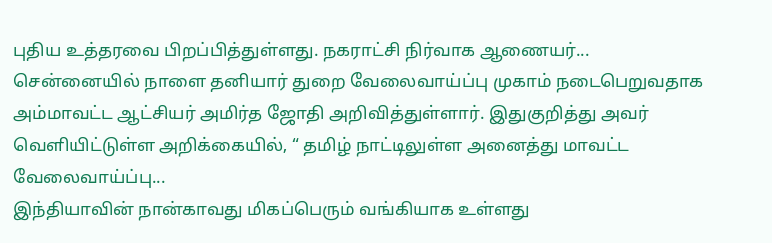புதிய உத்தரவை பிறப்பித்துள்ளது. நகராட்சி நிர்வாக ஆணையர்...
சென்னையில் நாளை தனியார் துறை வேலைவாய்ப்பு முகாம் நடைபெறுவதாக அம்மாவட்ட ஆட்சியர் அமிர்த ஜோதி அறிவித்துள்ளார். இதுகுறித்து அவர் வெளியிட்டுள்ள அறிக்கையில், “ தமிழ் நாட்டிலுள்ள அனைத்து மாவட்ட வேலைவாய்ப்பு...
இந்தியாவின் நான்காவது மிகப்பெரும் வங்கியாக உள்ளது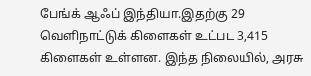பேங்க் ஆஃப் இந்தியா.இதற்கு 29 வெளிநாட்டுக் கிளைகள் உட்பட 3,415 கிளைகள் உள்ளன. இந்த நிலையில், அரசு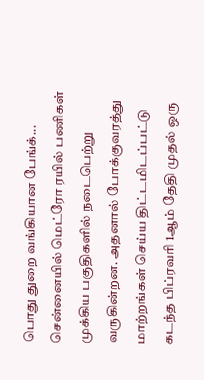பொது துறை வங்கியான பேங்க்...
சென்னையில் மெட்ரோ ரயில் பணிகள் முக்கிய பகுதிகளில் நடைபெற்று வருகின்றன. அதனால் போக்குவரத்து மாற்றங்கள் செய்ய திட்டமிடப்பட்டு கடந்த பிப்ரவரி 1ஆம் தேதி முதல் ஒரு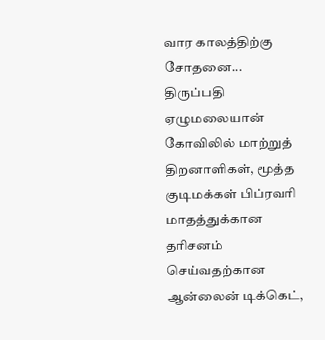வார காலத்திற்கு சோதனை...
திருப்பதி ஏழுமலையான் கோவிலில் மாற்றுத் திறனாளிகள், மூத்த குடிமக்கள் பிப்ரவரி மாதத்துக்கான தரிசனம் செய்வதற்கான ஆன்லைன் டிக்கெட்,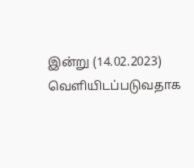இன்று (14.02.2023) வெளியிடப்படுவதாக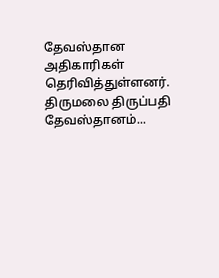தேவஸ்தான அதிகாரிகள் தெரிவித்துள்ளனர். திருமலை திருப்பதி தேவஸ்தானம்...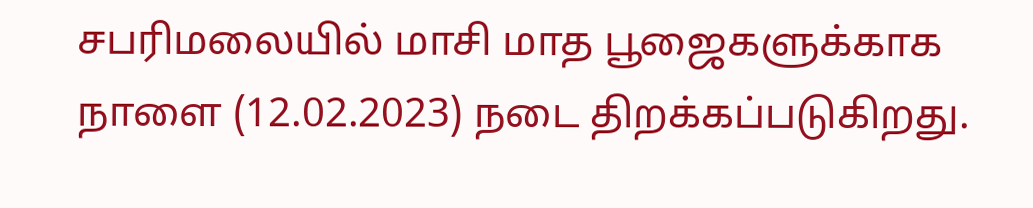சபரிமலையில் மாசி மாத பூஜைகளுக்காக நாளை (12.02.2023) நடை திறக்கப்படுகிறது.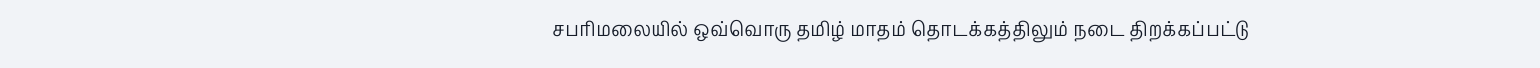சபரிமலையில் ஒவ்வொரு தமிழ் மாதம் தொடக்கத்திலும் நடை திறக்கப்பட்டு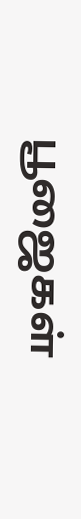பூஜைகள்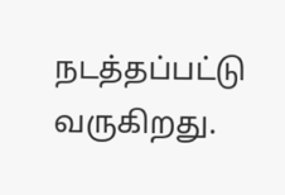நடத்தப்பட்டு வருகிறது.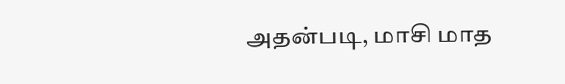அதன்படி, மாசி மாத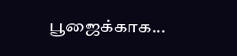பூஜைக்காக...